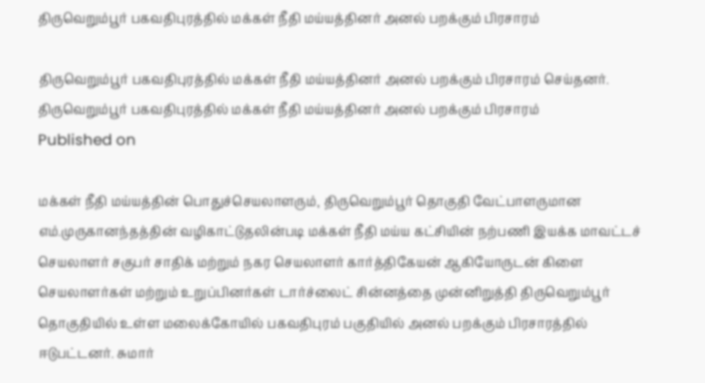திருவெறும்பூர் பகவதிபுரத்தில் மக்கள் நீதி மய்யத்தினர் அனல் பறக்கும் பிரசாரம்

திருவெறும்பூர் பகவதிபுரத்தில் மக்கள் நீதி மய்யத்தினர் அனல் பறக்கும் பிரசாரம் செய்தனர்.
திருவெறும்பூர் பகவதிபுரத்தில் மக்கள் நீதி மய்யத்தினர் அனல் பறக்கும் பிரசாரம்
Published on

மக்கள் நீதி மய்யத்தின் பொதுச்செயலாளரும், திருவெறும்பூர் தொகுதி வேட்பாளருமான எம்.முருகானந்தத்தின் வழிகாட்டுதலின்படி மக்கள் நீதி மய்ய கட்சியின் நற்பணி இயக்க மாவட்டச் செயலாளர் சகுபர் சாதிக் மற்றும் நகர செயலாளர் கார்த்திகேயன் ஆகியோருடன் கிளை செயலாளர்கள் மற்றும் உறுப்பினர்கள் டார்ச்லைட் சின்னத்தை முன்னிறுத்தி திருவெறும்பூர் தொகுதியில் உள்ள மலைக்கோயில் பகவதிபுரம் பகுதியில் அனல் பறக்கும் பிரசாரத்தில் ஈடுபட்டனர். சுமார்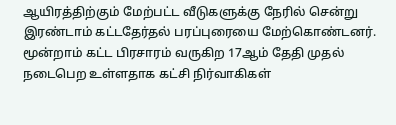ஆயிரத்திற்கும் மேற்பட்ட வீடுகளுக்கு நேரில் சென்று இரண்டாம் கட்டதேர்தல் பரப்புரையை மேற்கொண்டனர். மூன்றாம் கட்ட பிரசாரம் வருகிற 17ஆம் தேதி முதல் நடைபெற உள்ளதாக கட்சி நிர்வாகிகள்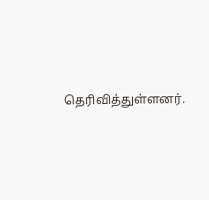தெரிவித்துள்ளனர்.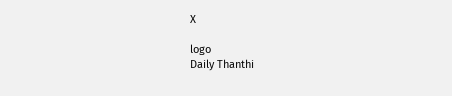X

logo
Daily Thanthi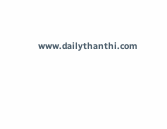www.dailythanthi.com